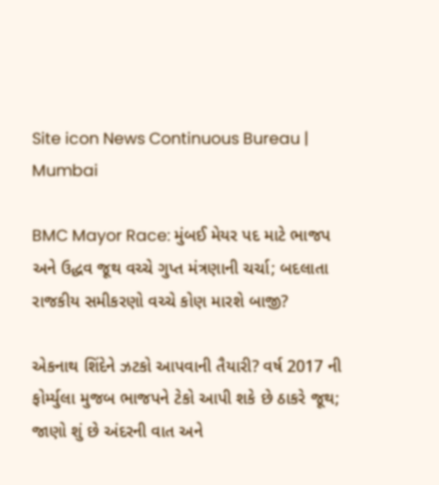Site icon News Continuous Bureau | Mumbai

BMC Mayor Race: મુંબઈ મેયર પદ માટે ભાજપ અને ઉદ્ધવ જૂથ વચ્ચે ગુપ્ત મંત્રણાની ચર્ચા; બદલાતા રાજકીય સમીકરણો વચ્ચે કોણ મારશે બાજી?

એકનાથ શિંદેને ઝટકો આપવાની તૈયારી? વર્ષ 2017 ની ફોર્મ્યુલા મુજબ ભાજપને ટેકો આપી શકે છે ઠાકરે જૂથ; જાણો શું છે અંદરની વાત અને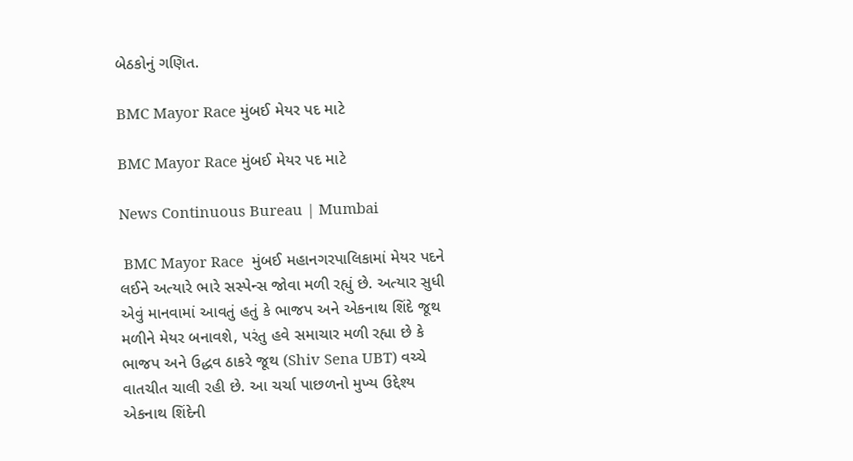બેઠકોનું ગણિત.

BMC Mayor Race મુંબઈ મેયર પદ માટે

BMC Mayor Race મુંબઈ મેયર પદ માટે

News Continuous Bureau | Mumbai

 BMC Mayor Race  મુંબઈ મહાનગરપાલિકામાં મેયર પદને લઈને અત્યારે ભારે સસ્પેન્સ જોવા મળી રહ્યું છે. અત્યાર સુધી એવું માનવામાં આવતું હતું કે ભાજપ અને એકનાથ શિંદે જૂથ મળીને મેયર બનાવશે, પરંતુ હવે સમાચાર મળી રહ્યા છે કે ભાજપ અને ઉદ્ધવ ઠાકરે જૂથ (Shiv Sena UBT) વચ્ચે વાતચીત ચાલી રહી છે. આ ચર્ચા પાછળનો મુખ્ય ઉદ્દેશ્ય એકનાથ શિંદેની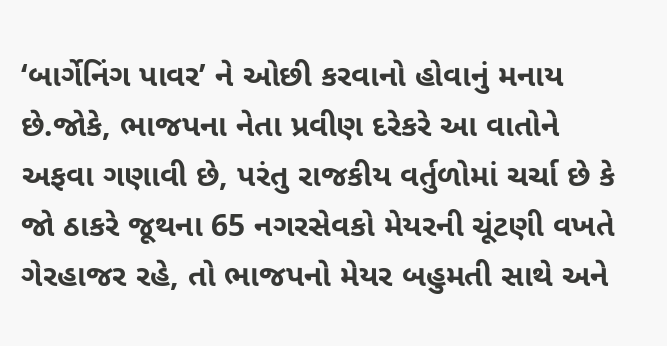‘બાર્ગેનિંગ પાવર’ ને ઓછી કરવાનો હોવાનું મનાય છે.જોકે, ભાજપના નેતા પ્રવીણ દરેકરે આ વાતોને અફવા ગણાવી છે, પરંતુ રાજકીય વર્તુળોમાં ચર્ચા છે કે જો ઠાકરે જૂથના 65 નગરસેવકો મેયરની ચૂંટણી વખતે ગેરહાજર રહે, તો ભાજપનો મેયર બહુમતી સાથે અને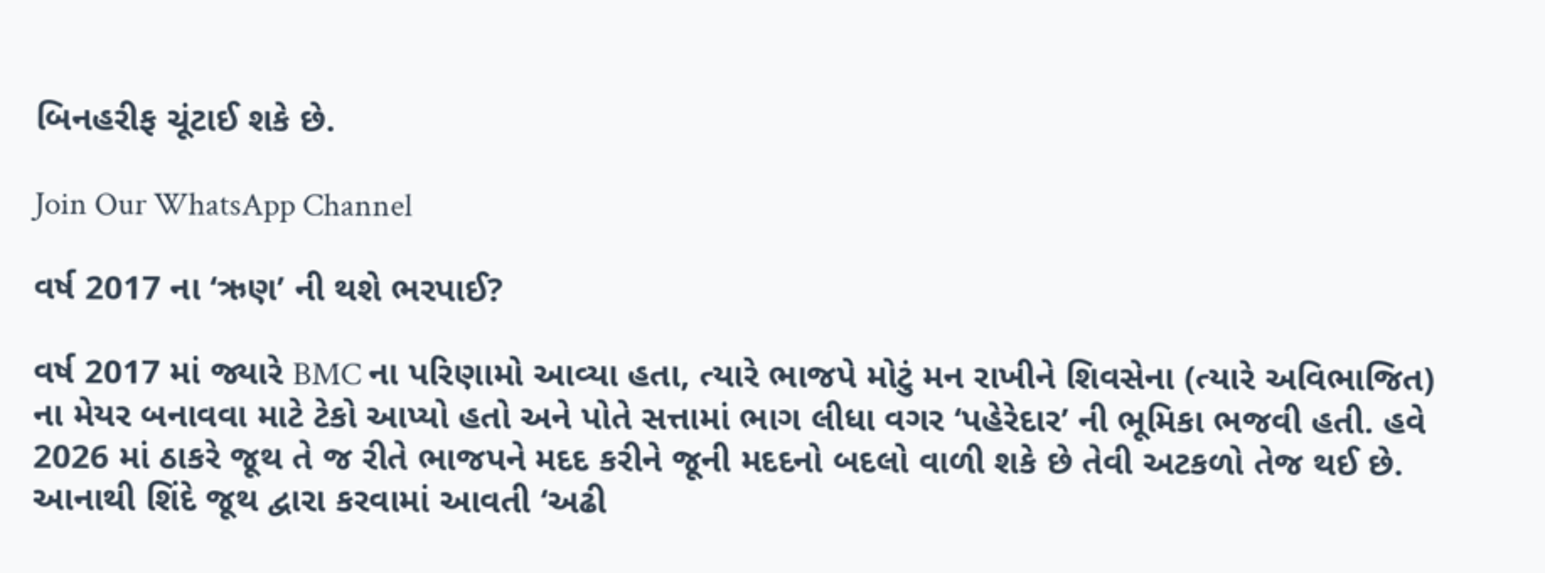બિનહરીફ ચૂંટાઈ શકે છે.

Join Our WhatsApp Channel

વર્ષ 2017 ના ‘ઋણ’ ની થશે ભરપાઈ?

વર્ષ 2017 માં જ્યારે BMC ના પરિણામો આવ્યા હતા, ત્યારે ભાજપે મોટું મન રાખીને શિવસેના (ત્યારે અવિભાજિત) ના મેયર બનાવવા માટે ટેકો આપ્યો હતો અને પોતે સત્તામાં ભાગ લીધા વગર ‘પહેરેદાર’ ની ભૂમિકા ભજવી હતી. હવે 2026 માં ઠાકરે જૂથ તે જ રીતે ભાજપને મદદ કરીને જૂની મદદનો બદલો વાળી શકે છે તેવી અટકળો તેજ થઈ છે. આનાથી શિંદે જૂથ દ્વારા કરવામાં આવતી ‘અઢી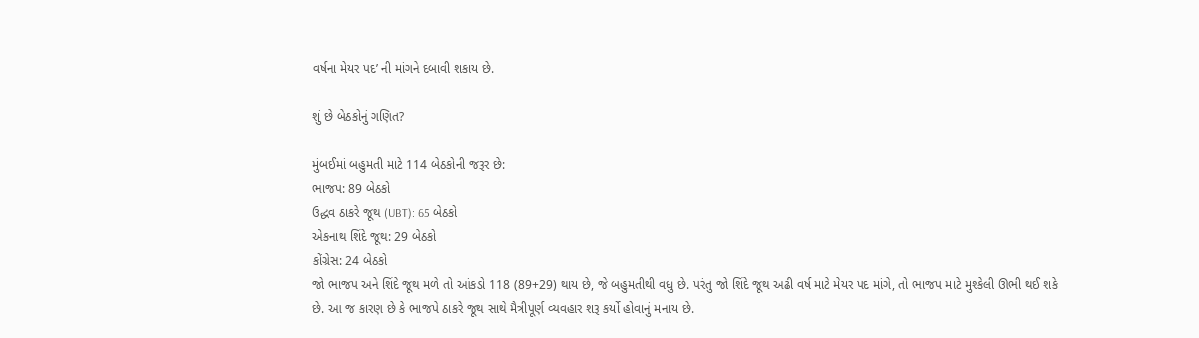વર્ષના મેયર પદ’ ની માંગને દબાવી શકાય છે.

શું છે બેઠકોનું ગણિત?

મુંબઈમાં બહુમતી માટે 114 બેઠકોની જરૂર છે:
ભાજપ: 89 બેઠકો
ઉદ્ધવ ઠાકરે જૂથ (UBT): 65 બેઠકો
એકનાથ શિંદે જૂથ: 29 બેઠકો
કોંગ્રેસ: 24 બેઠકો
જો ભાજપ અને શિંદે જૂથ મળે તો આંકડો 118 (89+29) થાય છે, જે બહુમતીથી વધુ છે. પરંતુ જો શિંદે જૂથ અઢી વર્ષ માટે મેયર પદ માંગે, તો ભાજપ માટે મુશ્કેલી ઊભી થઈ શકે છે. આ જ કારણ છે કે ભાજપે ઠાકરે જૂથ સાથે મૈત્રીપૂર્ણ વ્યવહાર શરૂ કર્યો હોવાનું મનાય છે.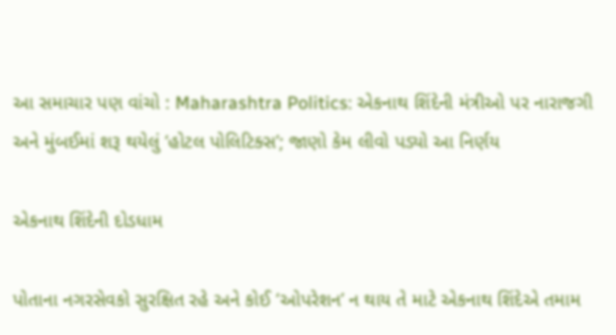આ સમાચાર પણ વાંચો : Maharashtra Politics: એકનાથ શિંદેની મંત્રીઓ પર નારાજગી અને મુંબઈમાં શરૂ થયેલું ‘હોટલ પોલિટિક્સ’; જાણો કેમ લીવો પડ્યો આ નિર્ણય

એકનાથ શિંદેની દોડધામ

પોતાના નગરસેવકો સુરક્ષિત રહે અને કોઈ ‘ઓપરેશન’ ન થાય તે માટે એકનાથ શિંદેએ તમામ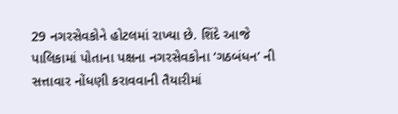29 નગરસેવકોને હોટલમાં રાખ્યા છે. શિંદે આજે પાલિકામાં પોતાના પક્ષના નગરસેવકોના ‘ગઠબંધન’ ની સત્તાવાર નોંધણી કરાવવાની તૈયારીમાં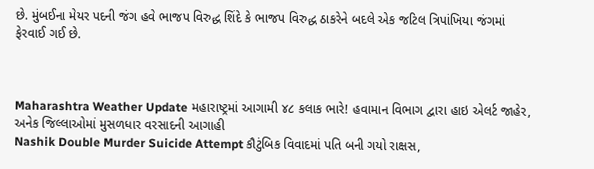છે. મુંબઈના મેયર પદની જંગ હવે ભાજપ વિરુદ્ધ શિંદે કે ભાજપ વિરુદ્ધ ઠાકરેને બદલે એક જટિલ ત્રિપાંખિયા જંગમાં ફેરવાઈ ગઈ છે.



Maharashtra Weather Update મહારાષ્ટ્રમાં આગામી ૪૮ કલાક ભારે! હવામાન વિભાગ દ્વારા હાઇ એલર્ટ જાહેર, અનેક જિલ્લાઓમાં મુસળધાર વરસાદની આગાહી
Nashik Double Murder Suicide Attempt કૌટુંબિક વિવાદમાં પતિ બની ગયો રાક્ષસ,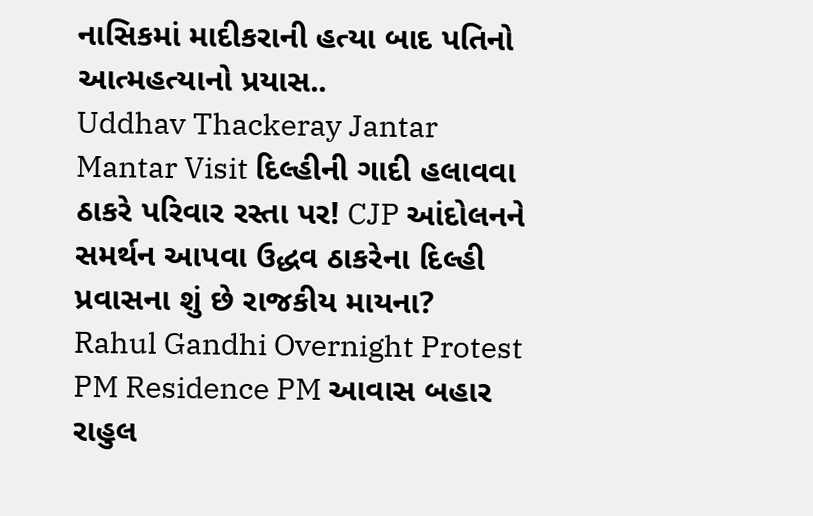નાસિકમાં માદીકરાની હત્યા બાદ પતિનો આત્મહત્યાનો પ્રયાસ..
Uddhav Thackeray Jantar Mantar Visit દિલ્હીની ગાદી હલાવવા ઠાકરે પરિવાર રસ્તા પર! CJP આંદોલનને સમર્થન આપવા ઉદ્ધવ ઠાકરેના દિલ્હી પ્રવાસના શું છે રાજકીય માયના?
Rahul Gandhi Overnight Protest PM Residence PM આવાસ બહાર રાહુલ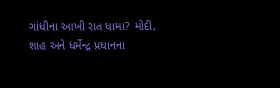ગાંધીના આખી રાત ધામા? મોદી, શાહ અને ધર્મેન્દ્ર પ્રધાનના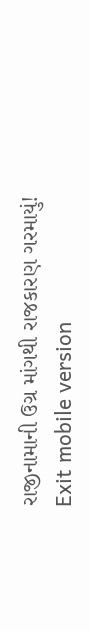રાજીનામાની ઉગ્ર માંગથી રાજકારણ ગરમાયું!
Exit mobile version